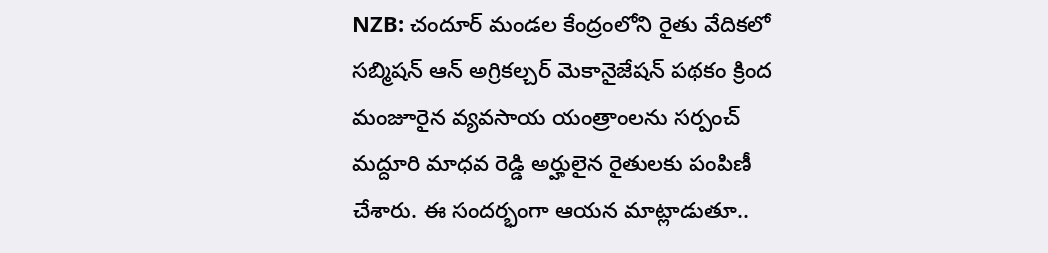NZB: చందూర్ మండల కేంద్రంలోని రైతు వేదికలో సబ్మిషన్ ఆన్ అగ్రికల్చర్ మెకానైజేషన్ పథకం క్రింద మంజూరైన వ్యవసాయ యంత్రాంలను సర్పంచ్ మద్దూరి మాధవ రెడ్డి అర్హులైన రైతులకు పంపిణీ చేశారు. ఈ సందర్భంగా ఆయన మాట్లాడుతూ..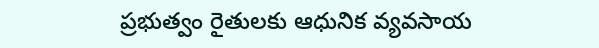ప్రభుత్వం రైతులకు ఆధునిక వ్యవసాయ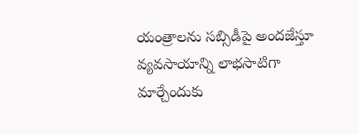యంత్రాలను సబ్సిడీపై అందజేస్తూ వ్యవసాయాన్ని లాభసాటిగా మార్చేందుకు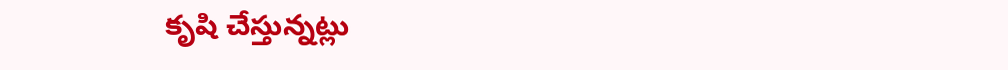కృషి చేస్తున్నట్లు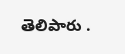తెలిపారు .